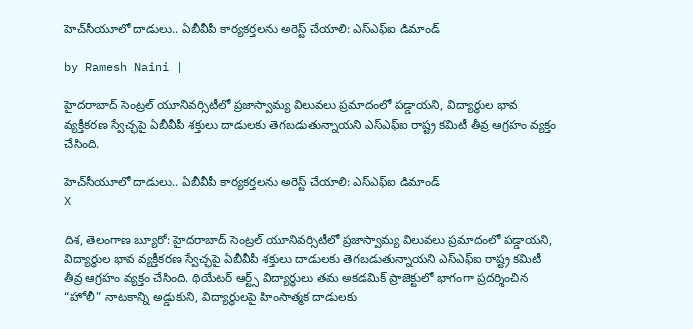హెచ్‌‌సీయూలో దాడులు.. ఏబీవీపీ కార్యకర్తలను అరెస్ట్ చేయాలి: ఎస్ఎఫ్ఐ డిమాండ్

by Ramesh Naini |

హైదరాబాద్ సెంట్రల్ యూనివర్సిటీలో ప్రజాస్వామ్య విలువలు ప్రమాదంలో పడ్డాయని, విద్యార్థుల భావ వ్యక్తీకరణ స్వేచ్ఛపై ఏబీవీపీ శక్తులు దాడులకు తెగబడుతున్నాయని ఎస్ఎఫ్ఐ రాష్ట్ర కమిటీ తీవ్ర ఆగ్రహం వ్యక్తం చేసింది.

హెచ్‌‌సీయూలో దాడులు.. ఏబీవీపీ కార్యకర్తలను అరెస్ట్ చేయాలి: ఎస్ఎఫ్ఐ డిమాండ్
X

దిశ, తెలంగాణ బ్యూరో: హైదరాబాద్ సెంట్రల్ యూనివర్సిటీలో ప్రజాస్వామ్య విలువలు ప్రమాదంలో పడ్డాయని, విద్యార్థుల భావ వ్యక్తీకరణ స్వేచ్ఛపై ఏబీవీపీ శక్తులు దాడులకు తెగబడుతున్నాయని ఎస్ఎఫ్ఐ రాష్ట్ర కమిటీ తీవ్ర ఆగ్రహం వ్యక్తం చేసింది. థియేటర్ ఆర్ట్స్ విద్యార్థులు తమ అకడమిక్ ప్రాజెక్టులో భాగంగా ప్రదర్శించిన “హోలీ” నాటకాన్ని అడ్డుకుని, విద్యార్థులపై హింసాత్మక దాడులకు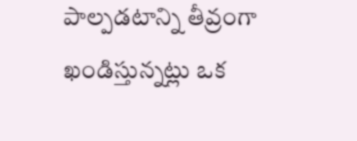పాల్పడటాన్ని తీవ్రంగా ఖండిస్తున్నట్లు ఒక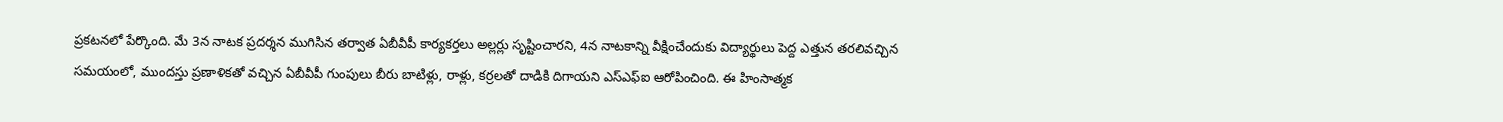ప్రకటనలో పేర్కొంది. మే 3న నాటక ప్రదర్శన ముగిసిన తర్వాత ఏబీవీపీ కార్యకర్తలు అల్లర్లు సృష్టించారని, 4న నాటకాన్ని వీక్షించేందుకు విద్యార్థులు పెద్ద ఎత్తున తరలివచ్చిన సమయంలో, ముందస్తు ప్రణాళికతో వచ్చిన ఏబీవీపీ గుంపులు బీరు బాటిళ్లు, రాళ్లు, కర్రలతో దాడికి దిగాయని ఎస్ఎఫ్ఐ ఆరోపించింది. ఈ హింసాత్మక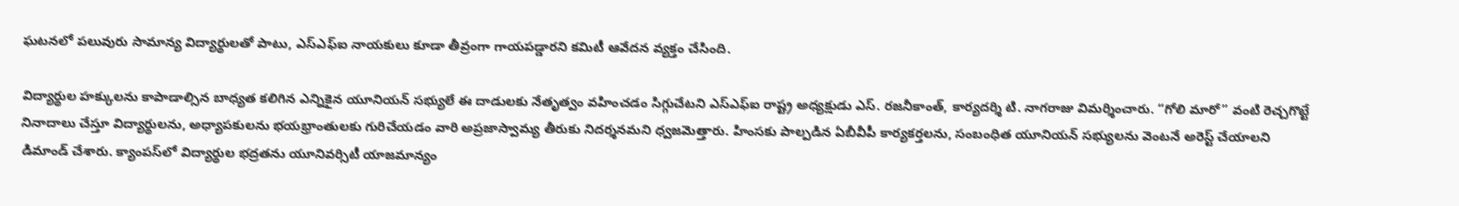ఘటనలో పలువురు సామాన్య విద్యార్థులతో పాటు, ఎస్ఎఫ్ఐ నాయకులు కూడా తీవ్రంగా గాయపడ్డారని కమిటీ ఆవేదన వ్యక్తం చేసింది.

విద్యార్థుల హక్కులను కాపాడాల్సిన బాధ్యత కలిగిన ఎన్నికైన యూనియన్ సభ్యులే ఈ దాడులకు నేతృత్వం వహించడం సిగ్గుచేటని ఎస్ఎఫ్ఐ రాష్ట్ర అధ్యక్షుడు ఎస్. రజనీకాంత్, కార్యదర్శి టి. నాగరాజు విమర్శించారు. “గోలి మారో” వంటి రెచ్చగొట్టే నినాదాలు చేస్తూ విద్యార్థులను, అధ్యాపకులను భయభ్రాంతులకు గురిచేయడం వారి అప్రజాస్వామ్య తీరుకు నిదర్శనమని ధ్వజమెత్తారు. హింసకు పాల్పడిన ఏబీవీపీ కార్యకర్తలను, సంబంధిత యూనియన్ సభ్యులను వెంటనే అరెస్ట్ చేయాలని డిమాండ్ చేశారు. క్యాంపస్‌లో విద్యార్థుల భద్రతను యూనివర్సిటీ యాజమాన్యం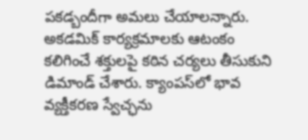పకడ్బందీగా అమలు చేయాలన్నారు. అకడమిక్ కార్యక్రమాలకు ఆటంకం కలిగించే శక్తులపై కఠిన చర్యలు తీసుకుని డిమాండ్ చేశారు. క్యాంపస్‌లో భావ వ్యక్తీకరణ స్వేచ్ఛను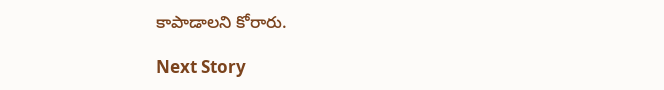కాపాడాలని కోరారు.

Next Story